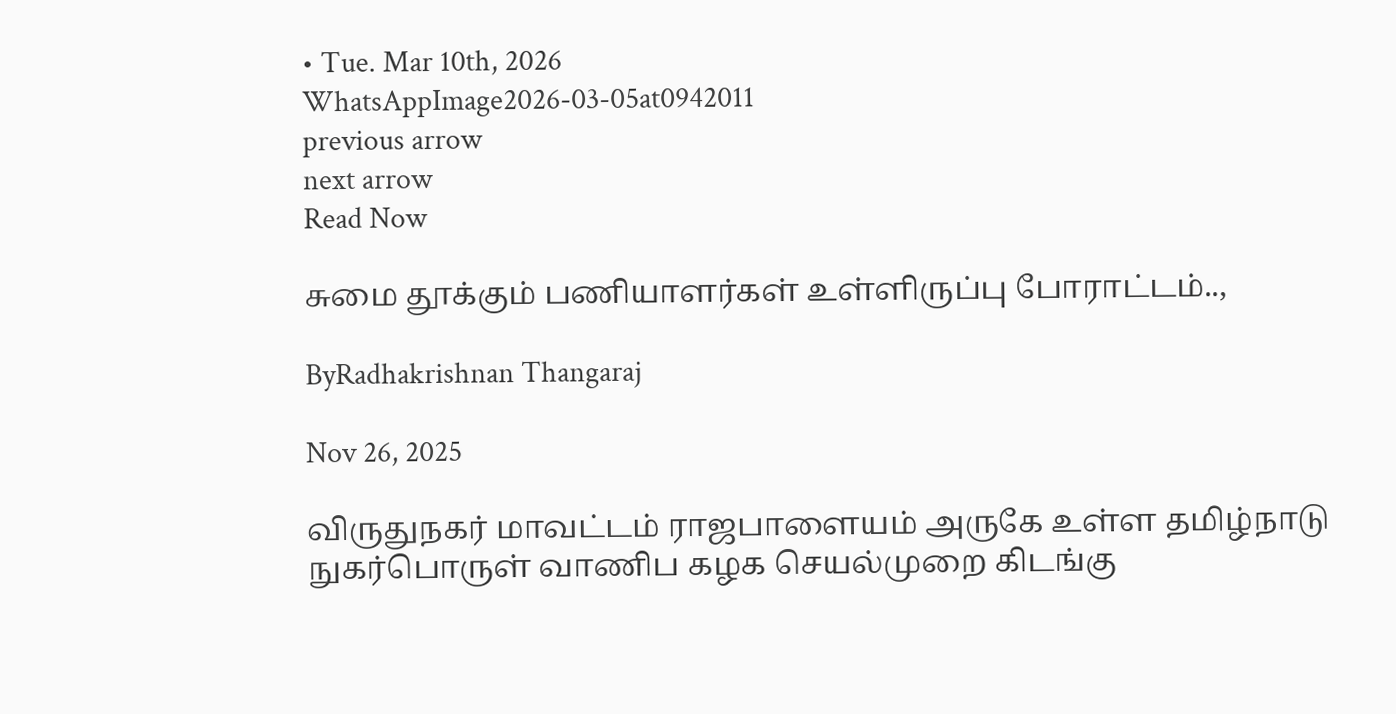• Tue. Mar 10th, 2026
WhatsAppImage2026-03-05at0942011
previous arrow
next arrow
Read Now

சுமை தூக்கும் பணியாளர்கள் உள்ளிருப்பு போராட்டம்..,

ByRadhakrishnan Thangaraj

Nov 26, 2025

விருதுநகர் மாவட்டம் ராஜபாளையம் அருகே உள்ள தமிழ்நாடு நுகர்பொருள் வாணிப கழக செயல்முறை கிடங்கு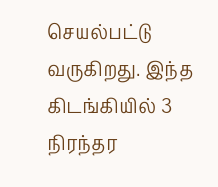செயல்பட்டு வருகிறது. இந்த கிடங்கியில் 3 நிரந்தர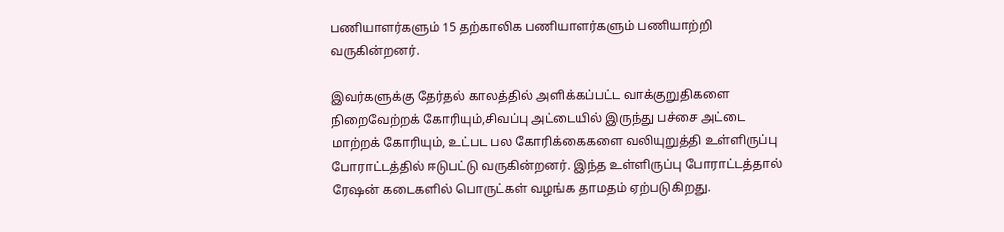பணியாளர்களும் 15 தற்காலிக பணியாளர்களும் பணியாற்றி வருகின்றனர்.

இவர்களுக்கு தேர்தல் காலத்தில் அளிக்கப்பட்ட வாக்குறுதிகளை நிறைவேற்றக் கோரியும்,சிவப்பு அட்டையில் இருந்து பச்சை அட்டை மாற்றக் கோரியும், உட்பட பல கோரிக்கைகளை வலியுறுத்தி உள்ளிருப்பு போராட்டத்தில் ஈடுபட்டு வருகின்றனர். இந்த உள்ளிருப்பு போராட்டத்தால் ரேஷன் கடைகளில் பொருட்கள் வழங்க தாமதம் ஏற்படுகிறது.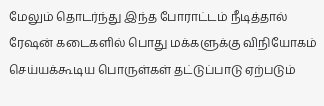மேலும் தொடர்ந்து இந்த போராட்டம் நீடித்தால் ரேஷன் கடைகளில் பொது மக்களுக்கு விநியோகம் செய்யக்கூடிய பொருள்கள் தட்டுப்பாடு ஏற்படும்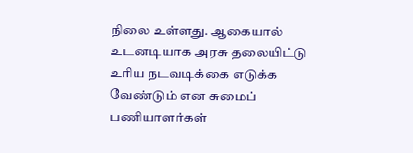நிலை உள்ளது. ஆகையால் உடனடியாக அரசு தலையிட்டு உரிய நடவடிக்கை எடுக்க வேண்டும் என சுமைப் பணியாளர்கள்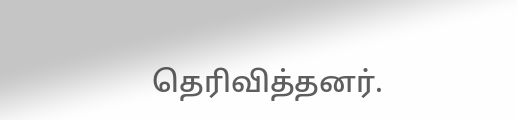தெரிவித்தனர்.